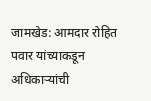जामखेड: आमदार रोहित पवार यांच्याकडून अधिकाऱ्यांची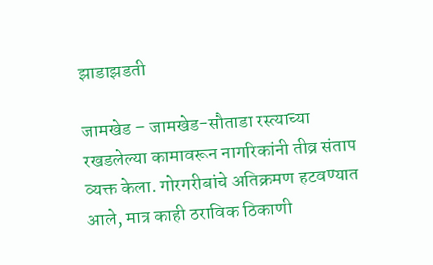झाडाझडती

जामखेड – जामखेड-सौताडा रस्त्याच्या रखडलेल्या कामावरून नागरिकांनी तीव्र संताप व्यक्त केला. गोरगरीबांचे अतिक्रमण हटवण्यात आले, मात्र काही ठराविक ठिकाणी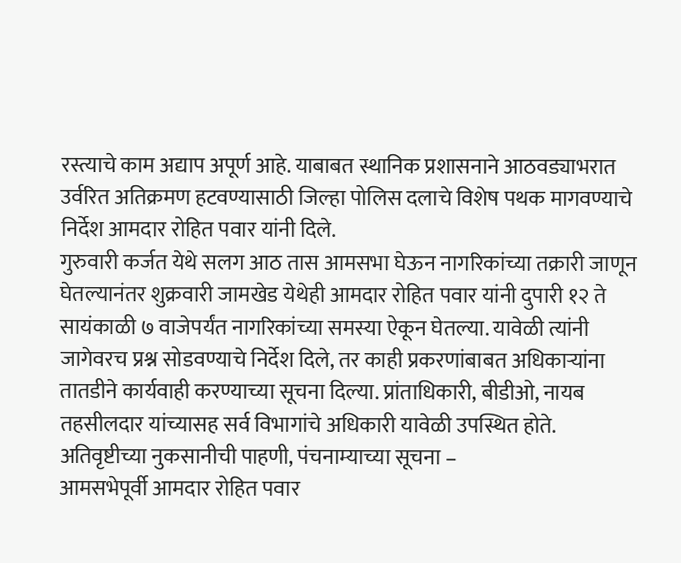रस्त्याचे काम अद्याप अपूर्ण आहे. याबाबत स्थानिक प्रशासनाने आठवड्याभरात उर्वरित अतिक्रमण हटवण्यासाठी जिल्हा पोलिस दलाचे विशेष पथक मागवण्याचे निर्देश आमदार रोहित पवार यांनी दिले.
गुरुवारी कर्जत येथे सलग आठ तास आमसभा घेऊन नागरिकांच्या तक्रारी जाणून घेतल्यानंतर शुक्रवारी जामखेड येथेही आमदार रोहित पवार यांनी दुपारी १२ ते सायंकाळी ७ वाजेपर्यंत नागरिकांच्या समस्या ऐकून घेतल्या. यावेळी त्यांनी जागेवरच प्रश्न सोडवण्याचे निर्देश दिले, तर काही प्रकरणांबाबत अधिकाऱ्यांना तातडीने कार्यवाही करण्याच्या सूचना दिल्या. प्रांताधिकारी, बीडीओ, नायब तहसीलदार यांच्यासह सर्व विभागांचे अधिकारी यावेळी उपस्थित होते.
अतिवृष्टीच्या नुकसानीची पाहणी, पंचनाम्याच्या सूचना –
आमसभेपूर्वी आमदार रोहित पवार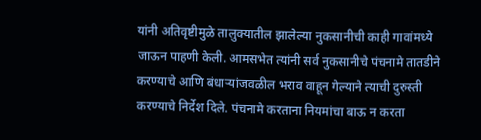यांनी अतिवृष्टीमुळे तालुक्यातील झालेल्या नुकसानीची काही गावांमध्ये जाऊन पाहणी केली. आमसभेत त्यांनी सर्व नुकसानीचे पंचनामे तातडीने करण्याचे आणि बंधाऱ्यांजवळील भराव वाहून गेल्याने त्याची दुरुस्ती करण्याचे निर्देश दिले. पंचनामे करताना नियमांचा बाऊ न करता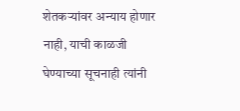शेतकऱ्यांवर अन्याय होणार नाही, याची काळजी घेण्याच्या सूचनाही त्यांनी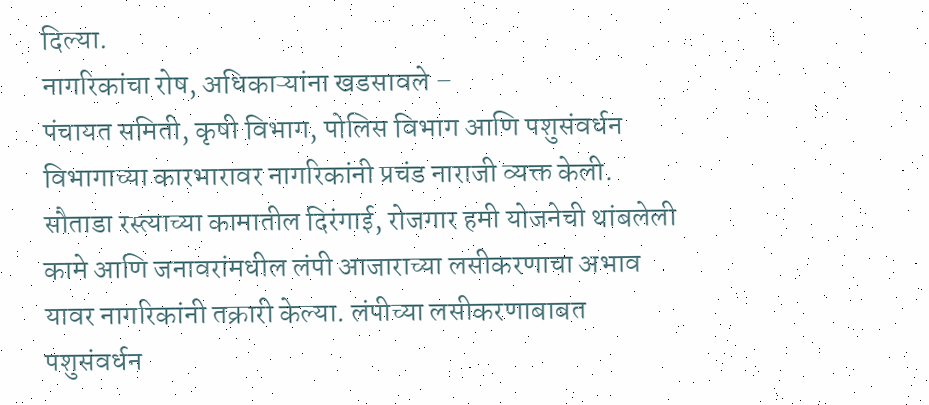दिल्या.
नागरिकांचा रोष, अधिकाऱ्यांना खडसावले –
पंचायत समिती, कृषी विभाग, पोलिस विभाग आणि पशुसंवर्धन विभागाच्या कारभारावर नागरिकांनी प्रचंड नाराजी व्यक्त केली. सौताडा रस्त्याच्या कामातील दिरंगाई, रोजगार हमी योजनेची थांबलेली कामे आणि जनावरांमधील लंपी आजाराच्या लसीकरणाचा अभाव यावर नागरिकांनी तक्रारी केल्या. लंपीच्या लसीकरणाबाबत पशुसंवर्धन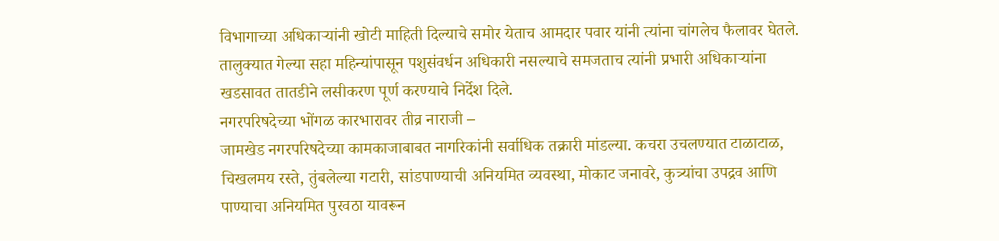विभागाच्या अधिकाऱ्यांनी खोटी माहिती दिल्याचे समोर येताच आमदार पवार यांनी त्यांना चांगलेच फैलावर घेतले. तालुक्यात गेल्या सहा महिन्यांपासून पशुसंवर्धन अधिकारी नसल्याचे समजताच त्यांनी प्रभारी अधिकाऱ्यांना खडसावत तातडीने लसीकरण पूर्ण करण्याचे निर्देश दिले.
नगरपरिषदेच्या भोंगळ कारभारावर तीव्र नाराजी –
जामखेड नगरपरिषदेच्या कामकाजाबाबत नागरिकांनी सर्वाधिक तक्रारी मांडल्या. कचरा उचलण्यात टाळाटाळ, चिखलमय रस्ते, तुंबलेल्या गटारी, सांडपाण्याची अनियमित व्यवस्था, मोकाट जनावरे, कुत्र्यांचा उपद्रव आणि पाण्याचा अनियमित पुरवठा यावरून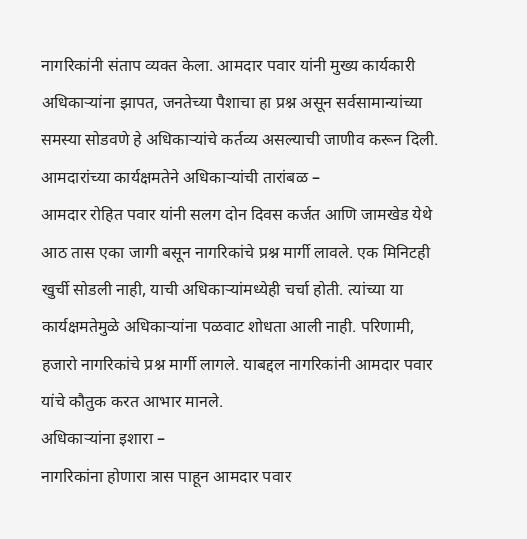नागरिकांनी संताप व्यक्त केला. आमदार पवार यांनी मुख्य कार्यकारी अधिकाऱ्यांना झापत, जनतेच्या पैशाचा हा प्रश्न असून सर्वसामान्यांच्या समस्या सोडवणे हे अधिकाऱ्यांचे कर्तव्य असल्याची जाणीव करून दिली.
आमदारांच्या कार्यक्षमतेने अधिकाऱ्यांची तारांबळ –
आमदार रोहित पवार यांनी सलग दोन दिवस कर्जत आणि जामखेड येथे आठ तास एका जागी बसून नागरिकांचे प्रश्न मार्गी लावले. एक मिनिटही खुर्ची सोडली नाही, याची अधिकाऱ्यांमध्येही चर्चा होती. त्यांच्या या कार्यक्षमतेमुळे अधिकाऱ्यांना पळवाट शोधता आली नाही. परिणामी, हजारो नागरिकांचे प्रश्न मार्गी लागले. याबद्दल नागरिकांनी आमदार पवार यांचे कौतुक करत आभार मानले.
अधिकाऱ्यांना इशारा –
नागरिकांना होणारा त्रास पाहून आमदार पवार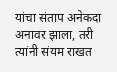यांचा संताप अनेकदा अनावर झाला, तरी त्यांनी संयम राखत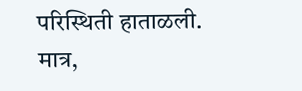परिस्थिती हाताळली. मात्र,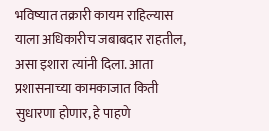भविष्यात तक्रारी कायम राहिल्यास याला अधिकारीच जबाबदार राहतील, असा इशारा त्यांनी दिला. आता प्रशासनाच्या कामकाजात किती सुधारणा होणार, हे पाहणे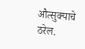औत्सुक्याचे ठरेल.